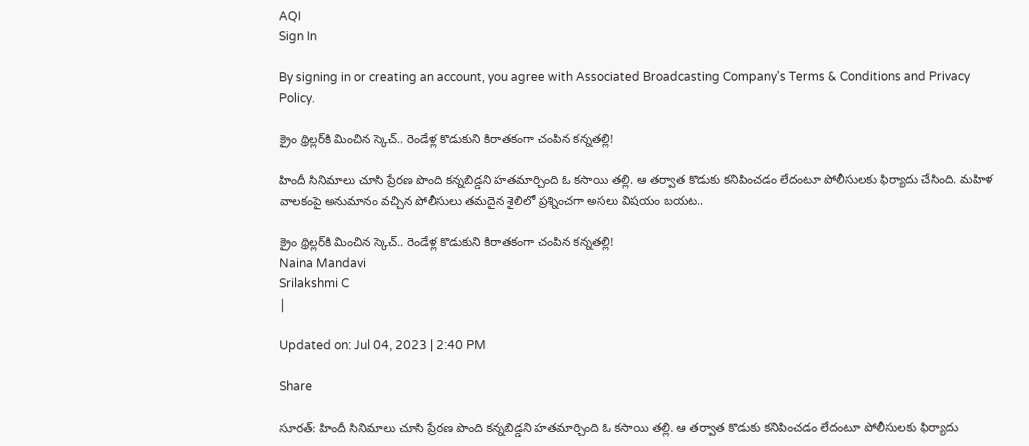AQI
Sign In

By signing in or creating an account, you agree with Associated Broadcasting Company's Terms & Conditions and Privacy Policy.

క్రైం థ్రిల్లర్‌కి మించిన స్కెచ్‌.. రెండేళ్ల కొడుకుని కిరాతకంగా చంపిన కన్నతల్లి!

హిందీ సినిమాలు చూసి ప్రేరణ పొంది కన్నబిడ్డని హతమార్చింది ఓ కసాయి తల్లి. ఆ తర్వాత కొడుకు కనిపించడం లేదంటూ పోలీసులకు ఫిర్యాదు చేసింది. మహిళ వాలకంపై అనుమానం వచ్చిన పోలీసులు తమదైన శైలిలో ప్రశ్నించగా అసలు విషయం బయట..

క్రైం థ్రిల్లర్‌కి మించిన స్కెచ్‌.. రెండేళ్ల కొడుకుని కిరాతకంగా చంపిన కన్నతల్లి!
Naina Mandavi
Srilakshmi C
|

Updated on: Jul 04, 2023 | 2:40 PM

Share

సూరత్‌: హిందీ సినిమాలు చూసి ప్రేరణ పొంది కన్నబిడ్డని హతమార్చింది ఓ కసాయి తల్లి. ఆ తర్వాత కొడుకు కనిపించడం లేదంటూ పోలీసులకు ఫిర్యాదు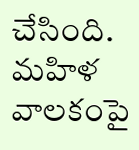చేసింది. మహిళ వాలకంపై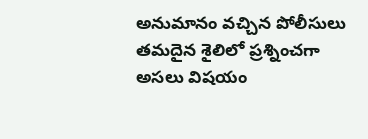అనుమానం వచ్చిన పోలీసులు తమదైన శైలిలో ప్రశ్నించగా అసలు విషయం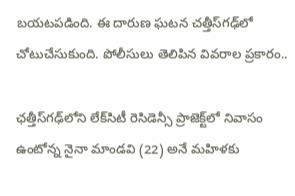బయటపడింది. ఈ దారుణ ఘటన చత్తీస్‌గఢ్‌లో చోటుచేసుకుంది. పోలీసులు తెలిపిన వివరాల ప్రకారం..

ఛత్తీస్‌గఢ్‌లోని లేక్‌సిటీ రెసిడెన్సీ ప్రాజెక్ట్‌లో నివాసం ఉంటోన్న నైనా మాండవి (22) అనే మహిళకు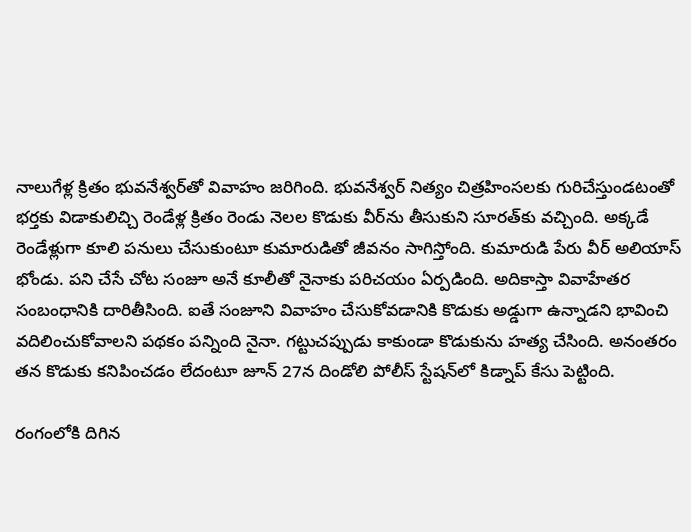నాలుగేళ్ల క్రితం భువనేశ్వర్‌తో వివాహం జరిగింది. భువనేశ్వర్‌ నిత్యం చిత్రహింసలకు గురిచేస్తుండటంతో భర్తకు విడాకులిచ్చి రెండేళ్ల క్రితం రెండు నెలల కొడుకు వీర్‌ను తీసుకుని సూరత్‌కు వచ్చింది. అక్కడే  రెండేళ్లుగా కూలి పనులు చేసుకుంటూ కుమారుడితో జీవనం సాగిస్తోంది. కుమారుడి పేరు వీర్‌ అలియాస్‌ భోండు. పని చేసే చోట సంజూ అనే కూలీతో నైనాకు పరిచయం ఏర్పడింది. అదికాస్తా వివాహేతర సంబంధానికి దారితీసింది. ఐతే సంజూని వివాహం చేసుకోవడానికి కొడుకు అడ్డుగా ఉన్నాడని భావించి వదిలించుకోవాలని పథకం పన్నింది నైనా. గట్టుచప్పుడు కాకుండా కొడుకును హత్య చేసింది. అనంతరం తన కొడుకు కనిపించడం లేదంటూ జూన్ 27న దిండోలి పోలీస్ స్టేషన్‌లో కిడ్నాప్‌ కేసు పెట్టింది.

రంగంలోకి దిగిన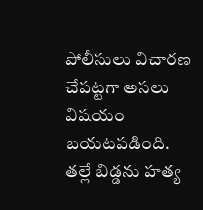పోలీసులు విచారణ చేపట్టగా అసలు విషయం బయటపడింది. తల్లే బిడ్డను హత్య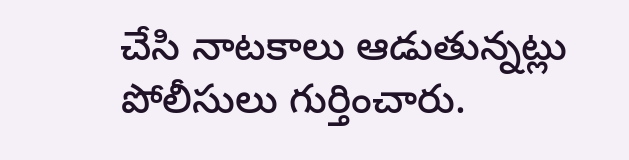చేసి నాటకాలు ఆడుతున్నట్లు పోలీసులు గుర్తించారు.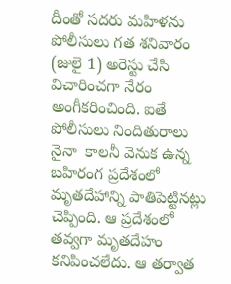దీంతో సదరు మహిళను పోలీసులు గత శనివారం (జులై 1) అరెస్టు చేసి విచారించగా నేరం అంగీకరించింది. ఐతే పోలీసులు నిందితురాలు నైనా  కాలనీ వెనుక ఉన్న బహిరంగ ప్రదేశంలో మృతదేహాన్ని పాతిపెట్టినట్లు చెప్పింది. ఆ ప్రదేశంలో తవ్వగా మృతదేహం కనిపించలేదు. ఆ తర్వాత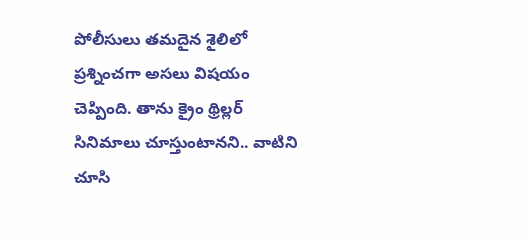పోలీసులు తమదైన శైలిలో ప్రశ్నించగా అసలు విషయం చెప్పింది. తాను క్రైం థ్రిల్లర్‌ సినిమాలు చూస్తుంటానని.. వాటిని చూసి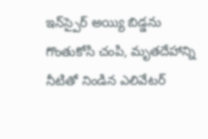ఇన్‌స్పైర్‌ అయ్యి బిడ్డను గొంతుకోసి చంపి, మృతదేహాన్ని నీటితో నిండిన ఎలివేటర్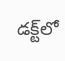డక్ట్‌లో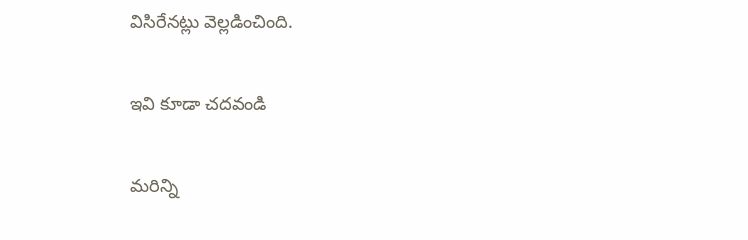విసిరేనట్లు వెల్లడించింది.

ఇవి కూడా చదవండి

మరిన్ని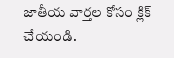జాతీయ వార్తల కోసం క్లిక్‌ చేయండి.